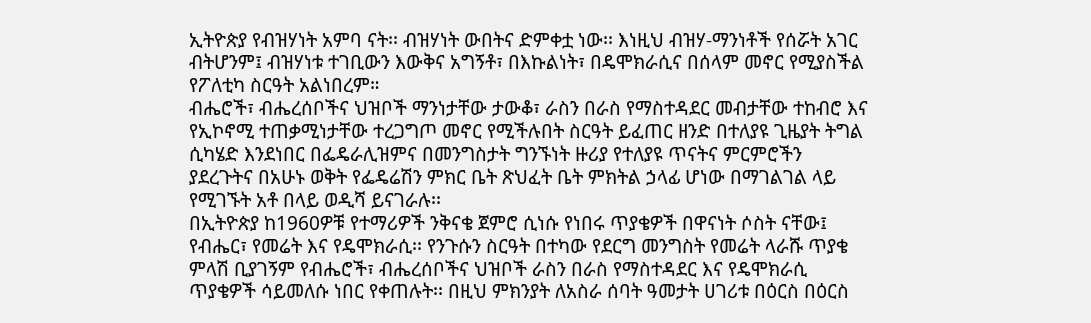ኢትዮጵያ የብዝሃነት አምባ ናት፡፡ ብዝሃነት ውበትና ድምቀቷ ነው፡፡ እነዚህ ብዝሃ-ማንነቶች የሰሯት አገር ብትሆንም፤ ብዝሃነቱ ተገቢውን እውቅና አግኝቶ፣ በእኩልነት፣ በዴሞክራሲና በሰላም መኖር የሚያስችል የፖለቲካ ስርዓት አልነበረም።
ብሔሮች፣ ብሔረሰቦችና ህዝቦች ማንነታቸው ታውቆ፣ ራስን በራስ የማስተዳደር መብታቸው ተከብሮ እና የኢኮኖሚ ተጠቃሚነታቸው ተረጋግጦ መኖር የሚችሉበት ስርዓት ይፈጠር ዘንድ በተለያዩ ጊዜያት ትግል ሲካሄድ እንደነበር በፌዴራሊዝምና በመንግስታት ግንኙነት ዙሪያ የተለያዩ ጥናትና ምርምሮችን ያደረጉትና በአሁኑ ወቅት የፌዴሬሽን ምክር ቤት ጽህፈት ቤት ምክትል ኃላፊ ሆነው በማገልገል ላይ የሚገኙት አቶ በላይ ወዲሻ ይናገራሉ፡፡
በኢትዮጵያ ከ1960ዎቹ የተማሪዎች ንቅናቄ ጀምሮ ሲነሱ የነበሩ ጥያቄዎች በዋናነት ሶስት ናቸው፤ የብሔር፣ የመሬት እና የዴሞክራሲ፡፡ የንጉሱን ስርዓት በተካው የደርግ መንግስት የመሬት ላራሹ ጥያቄ ምላሽ ቢያገኝም የብሔሮች፣ ብሔረሰቦችና ህዝቦች ራስን በራስ የማስተዳደር እና የዴሞክራሲ ጥያቄዎች ሳይመለሱ ነበር የቀጠሉት፡፡ በዚህ ምክንያት ለአስራ ሰባት ዓመታት ሀገሪቱ በዕርስ በዕርስ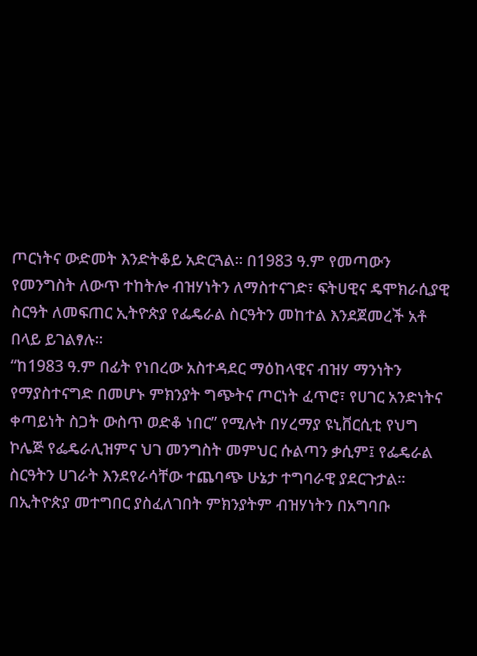ጦርነትና ውድመት እንድትቆይ አድርጓል፡፡ በ1983 ዓ.ም የመጣውን የመንግስት ለውጥ ተከትሎ ብዝሃነትን ለማስተናገድ፣ ፍትሀዊና ዴሞክራሲያዊ ስርዓት ለመፍጠር ኢትዮጵያ የፌዴራል ስርዓትን መከተል እንደጀመረች አቶ በላይ ይገልፃሉ፡፡
“ከ1983 ዓ.ም በፊት የነበረው አስተዳደር ማዕከላዊና ብዝሃ ማንነትን የማያስተናግድ በመሆኑ ምክንያት ግጭትና ጦርነት ፈጥሮ፣ የሀገር አንድነትና ቀጣይነት ስጋት ውስጥ ወድቆ ነበር” የሚሉት በሃረማያ ዩኒቨርሲቲ የህግ ኮሌጅ የፌዴራሊዝምና ህገ መንግስት መምህር ሱልጣን ቃሲም፤ የፌዴራል ስርዓትን ሀገራት እንደየራሳቸው ተጨባጭ ሁኔታ ተግባራዊ ያደርጉታል፡፡ በኢትዮጵያ መተግበር ያስፈለገበት ምክንያትም ብዝሃነትን በአግባቡ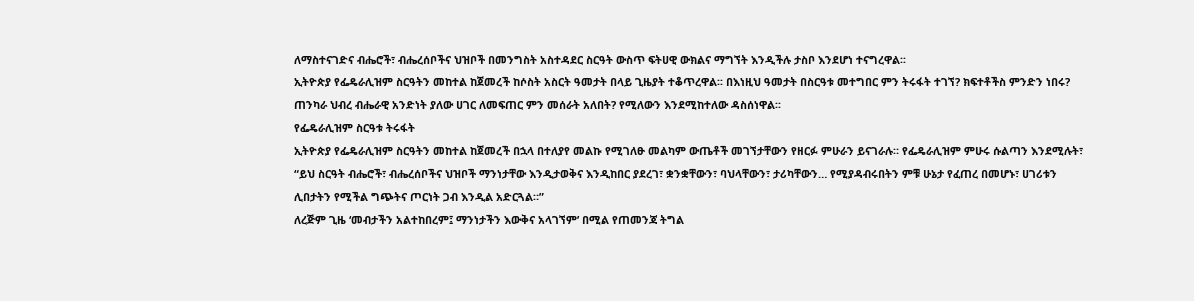ለማስተናገድና ብሔሮች፣ ብሔረሰቦችና ህዝቦች በመንግስት አስተዳደር ስርዓት ውስጥ ፍትሀዊ ውክልና ማግኘት እንዲችሉ ታስቦ እንደሆነ ተናግረዋል፡፡
ኢትዮጵያ የፌዴራሊዝም ስርዓትን መከተል ከጀመረች ከሶስት አስርት ዓመታት በላይ ጊዜያት ተቆጥረዋል፡፡ በእነዚህ ዓመታት በስርዓቱ መተግበር ምን ትሩፋት ተገኘ? ክፍተቶችስ ምንድን ነበሩ? ጠንካራ ህብረ ብሔራዊ አንድነት ያለው ሀገር ለመፍጠር ምን መሰራት አለበት? የሚለውን እንደሚከተለው ዳስሰነዋል፡፡
የፌዴራሊዝም ስርዓቱ ትሩፋት
ኢትዮጵያ የፌዴራሊዝም ስርዓትን መከተል ከጀመረች በኋላ በተለያየ መልኩ የሚገለፁ መልካም ውጤቶች መገኘታቸውን የዘርፉ ምሁራን ይናገራሉ። የፌዴራሊዝም ምሁሩ ሱልጣን እንደሚሉት፣ “ይህ ስርዓት ብሔሮች፣ ብሔረሰቦችና ህዝቦች ማንነታቸው እንዲታወቅና እንዲከበር ያደረገ፣ ቋንቋቸውን፣ ባህላቸውን፣ ታሪካቸውን… የሚያዳብሩበትን ምቹ ሁኔታ የፈጠረ በመሆኑ፣ ሀገሪቱን ሊበታትን የሚችል ግጭትና ጦርነት ጋብ እንዲል አድርጓል።”
ለረጅም ጊዜ ‘መብታችን አልተከበረም፤ ማንነታችን እውቅና አላገኘም’ በሚል የጠመንጃ ትግል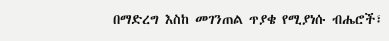በማድረግ እስከ መገንጠል ጥያቄ የሚያነሱ ብሔሮች፣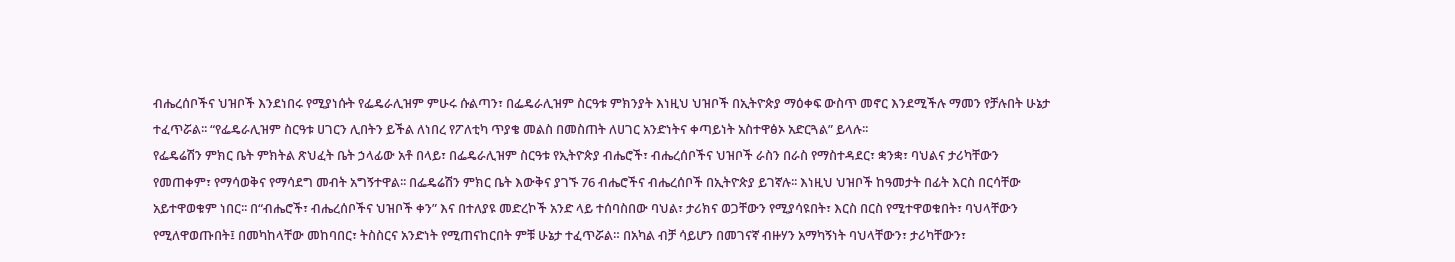ብሔረሰቦችና ህዝቦች እንደነበሩ የሚያነሱት የፌዴራሊዝም ምሁሩ ሱልጣን፣ በፌዴራሊዝም ስርዓቱ ምክንያት እነዚህ ህዝቦች በኢትዮጵያ ማዕቀፍ ውስጥ መኖር እንደሚችሉ ማመን የቻሉበት ሁኔታ ተፈጥሯል፡፡ “የፌዴራሊዝም ስርዓቱ ሀገርን ሊበትን ይችል ለነበረ የፖለቲካ ጥያቄ መልስ በመስጠት ለሀገር አንድነትና ቀጣይነት አስተዋፅኦ አድርጓል” ይላሉ፡፡
የፌዴሬሽን ምክር ቤት ምክትል ጽህፈት ቤት ኃላፊው አቶ በላይ፣ በፌዴራሊዝም ስርዓቱ የኢትዮጵያ ብሔሮች፣ ብሔረሰቦችና ህዝቦች ራስን በራስ የማስተዳደር፣ ቋንቋ፣ ባህልና ታሪካቸውን የመጠቀም፣ የማሳወቅና የማሳደግ መብት አግኝተዋል፡፡ በፌዴሬሽን ምክር ቤት እውቅና ያገኙ 76 ብሔሮችና ብሔረሰቦች በኢትዮጵያ ይገኛሉ፡፡ እነዚህ ህዝቦች ከዓመታት በፊት እርስ በርሳቸው አይተዋወቁም ነበር፡፡ በ“ብሔሮች፣ ብሔረሰቦችና ህዝቦች ቀን” እና በተለያዩ መድረኮች አንድ ላይ ተሰባስበው ባህል፣ ታሪክና ወጋቸውን የሚያሳዩበት፣ እርስ በርስ የሚተዋወቁበት፣ ባህላቸውን የሚለዋወጡበት፤ በመካከላቸው መከባበር፣ ትስስርና አንድነት የሚጠናከርበት ምቹ ሁኔታ ተፈጥሯል። በአካል ብቻ ሳይሆን በመገናኛ ብዙሃን አማካኝነት ባህላቸውን፣ ታሪካቸውን፣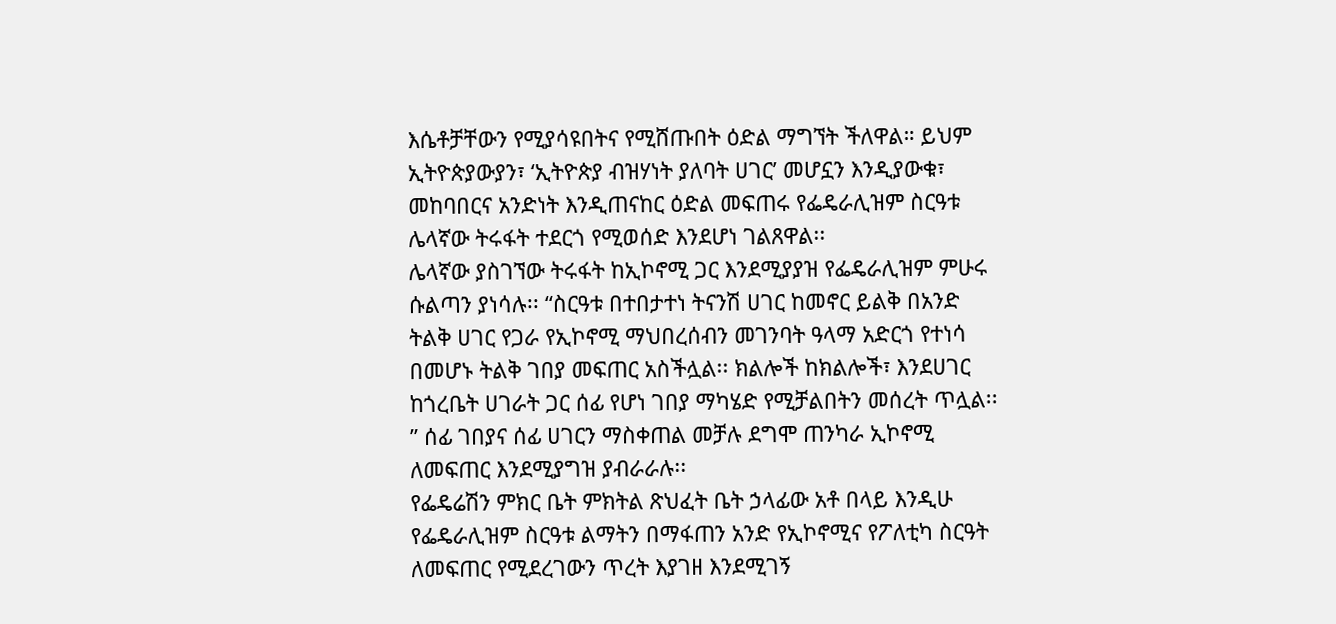እሴቶቻቸውን የሚያሳዩበትና የሚሸጡበት ዕድል ማግኘት ችለዋል። ይህም ኢትዮጵያውያን፣ ‘ኢትዮጵያ ብዝሃነት ያለባት ሀገር’ መሆኗን እንዲያውቁ፣ መከባበርና አንድነት እንዲጠናከር ዕድል መፍጠሩ የፌዴራሊዝም ስርዓቱ ሌላኛው ትሩፋት ተደርጎ የሚወሰድ እንደሆነ ገልጸዋል፡፡
ሌላኛው ያስገኘው ትሩፋት ከኢኮኖሚ ጋር እንደሚያያዝ የፌዴራሊዝም ምሁሩ ሱልጣን ያነሳሉ፡፡ “ስርዓቱ በተበታተነ ትናንሽ ሀገር ከመኖር ይልቅ በአንድ ትልቅ ሀገር የጋራ የኢኮኖሚ ማህበረሰብን መገንባት ዓላማ አድርጎ የተነሳ በመሆኑ ትልቅ ገበያ መፍጠር አስችሏል፡፡ ክልሎች ከክልሎች፣ እንደሀገር ከጎረቤት ሀገራት ጋር ሰፊ የሆነ ገበያ ማካሄድ የሚቻልበትን መሰረት ጥሏል፡፡” ሰፊ ገበያና ሰፊ ሀገርን ማስቀጠል መቻሉ ደግሞ ጠንካራ ኢኮኖሚ ለመፍጠር እንደሚያግዝ ያብራራሉ፡፡
የፌዴሬሽን ምክር ቤት ምክትል ጽህፈት ቤት ኃላፊው አቶ በላይ እንዲሁ የፌዴራሊዝም ስርዓቱ ልማትን በማፋጠን አንድ የኢኮኖሚና የፖለቲካ ስርዓት ለመፍጠር የሚደረገውን ጥረት እያገዘ እንደሚገኝ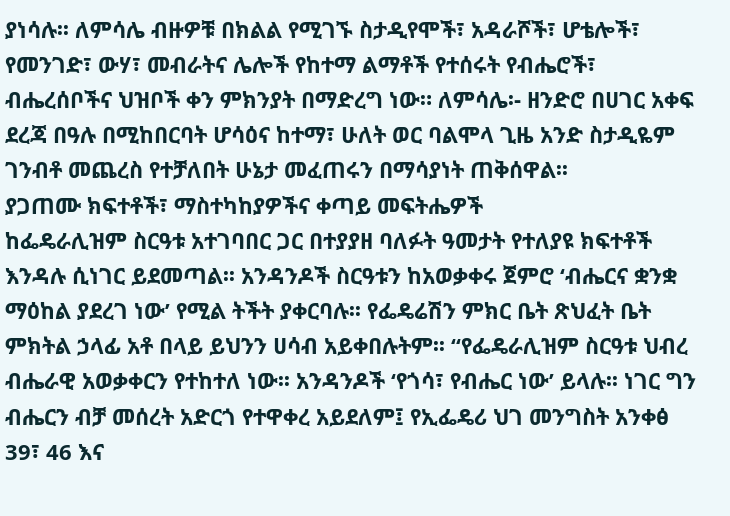ያነሳሉ፡፡ ለምሳሌ ብዙዎቹ በክልል የሚገኙ ስታዲየሞች፣ አዳራሾች፣ ሆቴሎች፣ የመንገድ፣ ውሃ፣ መብራትና ሌሎች የከተማ ልማቶች የተሰሩት የብሔሮች፣ ብሔረሰቦችና ህዝቦች ቀን ምክንያት በማድረግ ነው። ለምሳሌ፡- ዘንድሮ በሀገር አቀፍ ደረጃ በዓሉ በሚከበርባት ሆሳዕና ከተማ፣ ሁለት ወር ባልሞላ ጊዜ አንድ ስታዲዬም ገንብቶ መጨረስ የተቻለበት ሁኔታ መፈጠሩን በማሳያነት ጠቅሰዋል፡፡
ያጋጠሙ ክፍተቶች፣ ማስተካከያዎችና ቀጣይ መፍትሔዎች
ከፌዴራሊዝም ስርዓቱ አተገባበር ጋር በተያያዘ ባለፉት ዓመታት የተለያዩ ክፍተቶች እንዳሉ ሲነገር ይደመጣል፡፡ አንዳንዶች ስርዓቱን ከአወቃቀሩ ጀምሮ ‘ብሔርና ቋንቋ ማዕከል ያደረገ ነው’ የሚል ትችት ያቀርባሉ፡፡ የፌዴሬሽን ምክር ቤት ጽህፈት ቤት ምክትል ኃላፊ አቶ በላይ ይህንን ሀሳብ አይቀበሉትም፡፡ “የፌዴራሊዝም ስርዓቱ ህብረ ብሔራዊ አወቃቀርን የተከተለ ነው፡፡ አንዳንዶች ‘የጎሳ፣ የብሔር ነው’ ይላሉ፡፡ ነገር ግን ብሔርን ብቻ መሰረት አድርጎ የተዋቀረ አይደለም፤ የኢፌዴሪ ህገ መንግስት አንቀፅ 39፣ 46 እና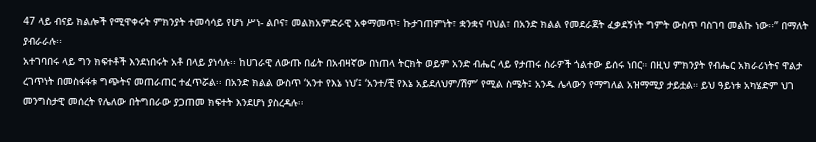47 ላይ ብናይ ክልሎች የሚዋቀሩት ምክንያት ተመሳሳይ የሆነ ሥነ- ልቦና፣ መልክአምድራዊ አቀማመጥ፣ ኩታገጠምነት፣ ቋንቋና ባህል፣ በአንድ ክልል የመደራጀት ፈቃደኝነት ግምት ውስጥ ባስገባ መልኩ ነው፡፡” በማለት ያብራራሉ፡፡
አተገባበሩ ላይ ግን ክፍተቶች እንደነበሩት አቶ በላይ ያነሳሉ፡፡ ከሀገራዊ ለውጡ በፊት በአብዛኛው በነጠላ ትርክት ወይም አንድ ብሔር ላይ የታጠሩ ስራዎች ጎልተው ይሰሩ ነበር። በዚህ ምክንያት የብሔር አክራሪነትና ዋልታ ረገጥነት በመስፋፋቱ ግጭትና መጠራጠር ተፈጥሯል፡፡ በአንድ ክልል ውስጥ ‘አንተ የእኔ ነህ’፤ ‘አንተ/ቺ የእኔ አይደለህም/ሽም’ የሚል ስሜት፤ አንዱ ሌላውን የማግለል አዝማሚያ ታይቷል። ይህ ዓይነቱ አካሄድም ህገ መንግስታዊ መሰረት የሌለው በትግበራው ያጋጠመ ክፍተት እንደሆነ ያስረዳሉ፡፡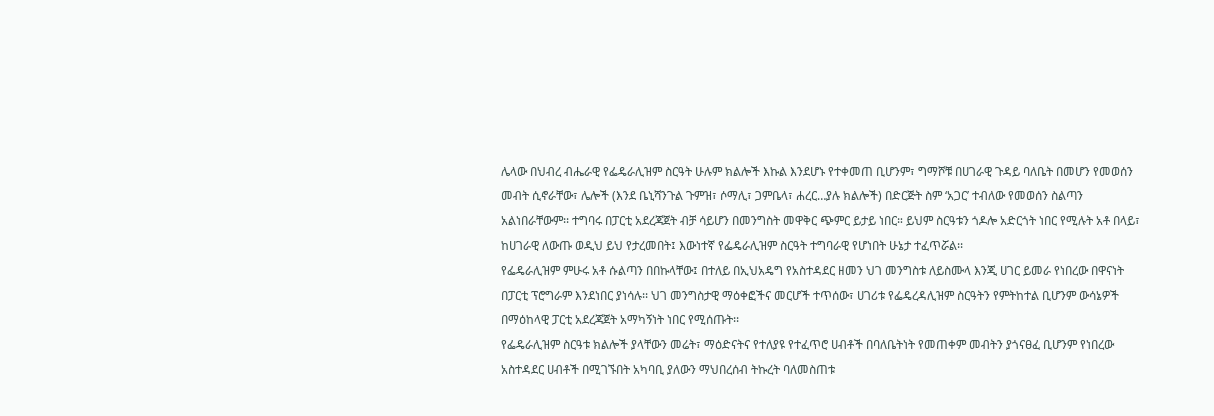ሌላው በህብረ ብሔራዊ የፌዴራሊዝም ስርዓት ሁሉም ክልሎች እኩል እንደሆኑ የተቀመጠ ቢሆንም፣ ግማሾቹ በሀገራዊ ጉዳይ ባለቤት በመሆን የመወሰን መብት ሲኖራቸው፣ ሌሎች (እንደ ቤኒሻንጉል ጉምዝ፣ ሶማሊ፣ ጋምቤላ፣ ሐረር…ያሉ ክልሎች) በድርጅት ስም ‘አጋር’ ተብለው የመወሰን ስልጣን አልነበራቸውም፡፡ ተግባሩ በፓርቲ አደረጃጀት ብቻ ሳይሆን በመንግስት መዋቅር ጭምር ይታይ ነበር። ይህም ስርዓቱን ጎዶሎ አድርጎት ነበር የሚሉት አቶ በላይ፣ ከሀገራዊ ለውጡ ወዲህ ይህ የታረመበት፤ እውነተኛ የፌዴራሊዝም ስርዓት ተግባራዊ የሆነበት ሁኔታ ተፈጥሯል፡፡
የፌዴራሊዝም ምሁሩ አቶ ሱልጣን በበኩላቸው፤ በተለይ በኢህአዴግ የአስተዳደር ዘመን ህገ መንግስቱ ለይስሙላ እንጂ ሀገር ይመራ የነበረው በዋናነት በፓርቲ ፕሮግራም እንደነበር ያነሳሉ፡፡ ህገ መንግስታዊ ማዕቀፎችና መርሆች ተጥሰው፣ ሀገሪቱ የፌዴረዳሊዝም ስርዓትን የምትከተል ቢሆንም ውሳኔዎች በማዕከላዊ ፓርቲ አደረጃጀት አማካኝነት ነበር የሚሰጡት፡፡
የፌዴራሊዝም ስርዓቱ ክልሎች ያላቸውን መሬት፣ ማዕድናትና የተለያዩ የተፈጥሮ ሀብቶች በባለቤትነት የመጠቀም መብትን ያጎናፀፈ ቢሆንም የነበረው አስተዳደር ሀብቶች በሚገኙበት አካባቢ ያለውን ማህበረሰብ ትኩረት ባለመስጠቱ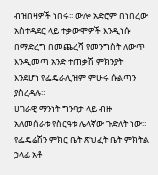ብዝበዛዎች ነበሩ፡፡ ውሎ አድሮም በነበረው አስተዳደር ላይ ተቃውሞዎች እንዲነሱ በማድረግ በመጨረሻ የመንግስት ለውጥ እንዲመጣ አንድ ተጠቃሽ ምክንያት እንደሆነ የፌዴራሊዝም ምሁሩ ሱልጣን ያስረዳሉ።
ሀገራዊ ማንነት ግንባታ ላይ ብዙ አለመሰራቱ የስርዓቱ ሌላኛው ጉድለት ነው፡፡ የፌዴሬሽን ምክር ቤት ጽህፈት ቤት ምክትል ኃላፊ አቶ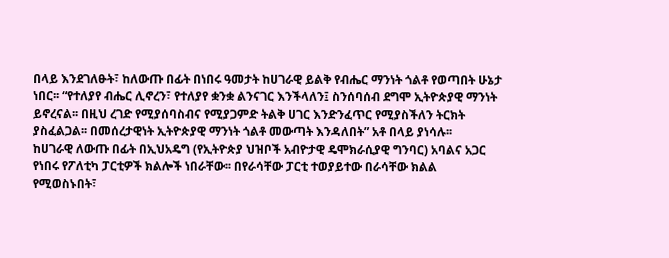በላይ እንደገለፁት፣ ከለውጡ በፊት በነበሩ ዓመታት ከሀገራዊ ይልቅ የብሔር ማንነት ጎልቶ የወጣበት ሁኔታ ነበር፡፡ “የተለያየ ብሔር ሊኖረን፣ የተለያየ ቋንቋ ልንናገር እንችላለን፤ ስንሰባሰብ ደግሞ ኢትዮጵያዊ ማንነት ይኖረናል፡፡ በዚህ ረገድ የሚያሰባስብና የሚያጋምድ ትልቅ ሀገር እንድንፈጥር የሚያስችለን ትርክት ያስፈልጋል፡፡ በመሰረታዊነት ኢትዮጵያዊ ማንነት ጎልቶ መውጣት እንዳለበት” አቶ በላይ ያነሳሉ፡፡
ከሀገራዊ ለውጡ በፊት በኢህአዴግ (የኢትዮጵያ ህዝቦች አብዮታዊ ዴሞክራሲያዊ ግንባር) አባልና አጋር የነበሩ የፖለቲካ ፓርቲዎች ክልሎች ነበራቸው፡፡ በየራሳቸው ፓርቲ ተወያይተው በራሳቸው ክልል የሚወስኑበት፣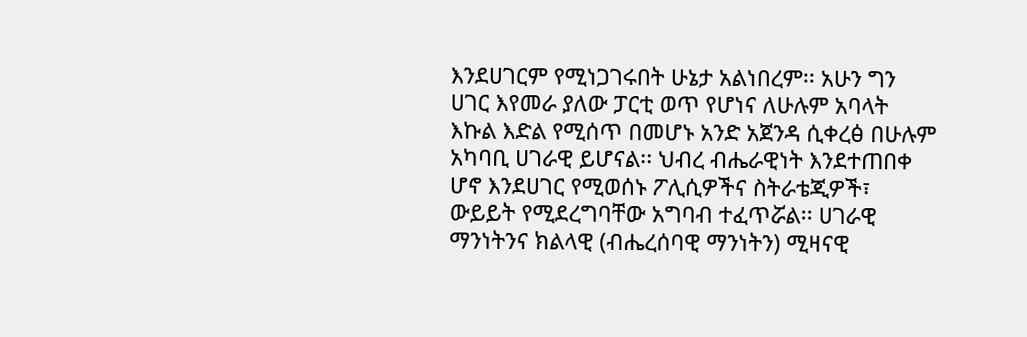እንደሀገርም የሚነጋገሩበት ሁኔታ አልነበረም፡፡ አሁን ግን ሀገር እየመራ ያለው ፓርቲ ወጥ የሆነና ለሁሉም አባላት እኩል እድል የሚሰጥ በመሆኑ አንድ አጀንዳ ሲቀረፅ በሁሉም አካባቢ ሀገራዊ ይሆናል፡፡ ህብረ ብሔራዊነት እንደተጠበቀ ሆኖ እንደሀገር የሚወሰኑ ፖሊሲዎችና ስትራቴጂዎች፣ ውይይት የሚደረግባቸው አግባብ ተፈጥሯል፡፡ ሀገራዊ ማንነትንና ክልላዊ (ብሔረሰባዊ ማንነትን) ሚዛናዊ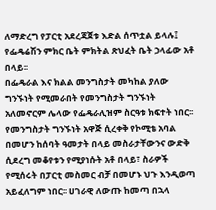ለማድረግ የፓርቲ አደረጃጀቱ እድል ሰጥቷል ይላሉ፤ የፌዴሬሽን ምክር ቤት ምክትል ጽህፈት ቤት ኃላፊው አቶ በላይ፡፡
በፌዴራል እና ክልል መንግስታት መካከል ያለው ግንኙነት የሚመራበት የመንግስታት ግንኙነት አለመኖርም ሌላው የፌዴራሊዝም ስርዓቱ ክፍተት ነበር፡፡ የመንግስታት ግንኙነት አዋጅ ሲረቀቅ የኮሚቴ አባል በመሆን ከሰባት ዓመታት በላይ መስራታቸውንና ውድቅ ሲደረግ መቆየቱን የሚያነሱት አቶ በላይ፣ ስራዎች የሚሰሩት በፓርቲ መስመር ብቻ በመሆኑ ህጉ እንዲወጣ አይፈለግም ነበር፡፡ ሀገራዊ ለውጡ ከመጣ በኋላ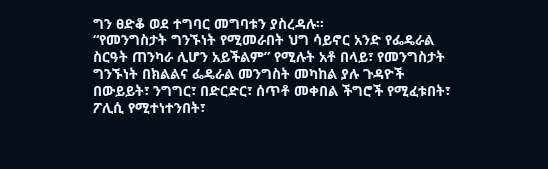ግን ፀድቆ ወደ ተግባር መግባቱን ያስረዳሉ፡፡
“የመንግስታት ግንኙነት የሚመራበት ህግ ሳይኖር አንድ የፌዴራል ስርዓት ጠንካራ ሊሆን አይችልም” የሚሉት አቶ በላይ፣ የመንግስታት ግንኙነት በክልልና ፌዴራል መንግስት መካከል ያሉ ጉዳዮች በውይይት፣ ንግግር፣ በድርድር፣ ሰጥቶ መቀበል ችግሮች የሚፈቱበት፣ ፖሊሲ የሚተነተንበት፣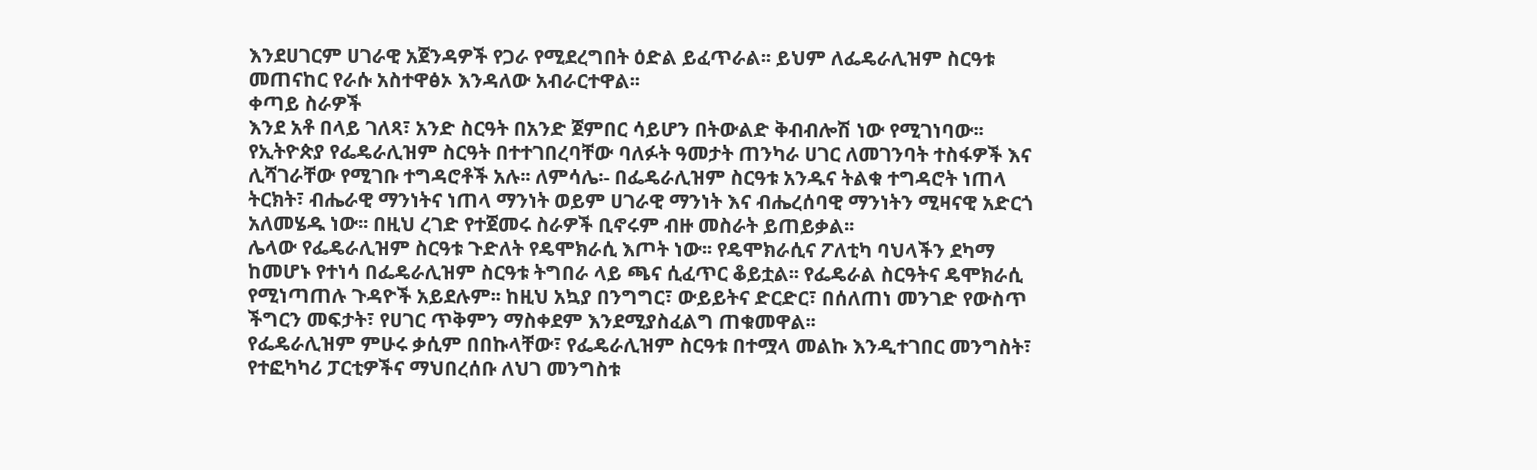እንደሀገርም ሀገራዊ አጀንዳዎች የጋራ የሚደረግበት ዕድል ይፈጥራል፡፡ ይህም ለፌዴራሊዝም ስርዓቱ መጠናከር የራሱ አስተዋፅኦ እንዳለው አብራርተዋል፡፡
ቀጣይ ስራዎች
እንደ አቶ በላይ ገለጻ፣ አንድ ስርዓት በአንድ ጀምበር ሳይሆን በትውልድ ቅብብሎሽ ነው የሚገነባው፡፡ የኢትዮጵያ የፌዴራሊዝም ስርዓት በተተገበረባቸው ባለፉት ዓመታት ጠንካራ ሀገር ለመገንባት ተስፋዎች እና ሊሻገራቸው የሚገቡ ተግዳሮቶች አሉ፡፡ ለምሳሌ፡- በፌዴራሊዝም ስርዓቱ አንዱና ትልቁ ተግዳሮት ነጠላ ትርክት፣ ብሔራዊ ማንነትና ነጠላ ማንነት ወይም ሀገራዊ ማንነት እና ብሔረሰባዊ ማንነትን ሚዛናዊ አድርጎ አለመሄዱ ነው፡፡ በዚህ ረገድ የተጀመሩ ስራዎች ቢኖሩም ብዙ መስራት ይጠይቃል፡፡
ሌላው የፌዴራሊዝም ስርዓቱ ጉድለት የዴሞክራሲ እጦት ነው፡፡ የዴሞክራሲና ፖለቲካ ባህላችን ደካማ ከመሆኑ የተነሳ በፌዴራሊዝም ስርዓቱ ትግበራ ላይ ጫና ሲፈጥር ቆይቷል፡፡ የፌዴራል ስርዓትና ዴሞክራሲ የሚነጣጠሉ ጉዳዮች አይደሉም፡፡ ከዚህ አኳያ በንግግር፣ ውይይትና ድርድር፣ በሰለጠነ መንገድ የውስጥ ችግርን መፍታት፣ የሀገር ጥቅምን ማስቀደም እንደሚያስፈልግ ጠቁመዋል፡፡
የፌዴራሊዝም ምሁሩ ቃሲም በበኩላቸው፣ የፌዴራሊዝም ስርዓቱ በተሟላ መልኩ እንዲተገበር መንግስት፣ የተፎካካሪ ፓርቲዎችና ማህበረሰቡ ለህገ መንግስቱ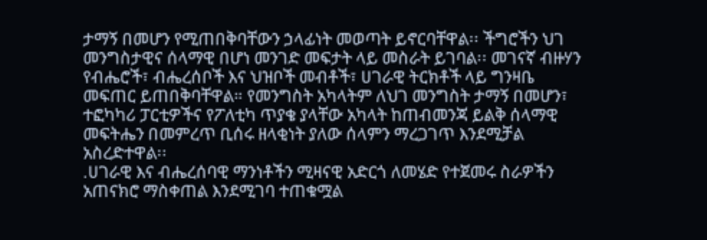ታማኝ በመሆን የሚጠበቅባቸውን ኃላፊነት መወጣት ይኖርባቸዋል፡፡ ችግሮችን ህገ መንግስታዊና ሰላማዊ በሆነ መንገድ መፍታት ላይ መስራት ይገባል፡፡ መገናኛ ብዙሃን የብሔሮች፣ ብሔረሰቦች እና ህዝቦች መብቶች፣ ሀገራዊ ትርክቶች ላይ ግንዛቤ መፍጠር ይጠበቅባቸዋል። የመንግስት አካላትም ለህገ መንግስት ታማኝ በመሆን፣ ተፎካካሪ ፓርቲዎችና የፖለቲካ ጥያቄ ያላቸው አካላት ከጠብመንጃ ይልቅ ሰላማዊ መፍትሔን በመምረጥ ቢሰሩ ዘላቂነት ያለው ሰላምን ማረጋገጥ እንደሚቻል አስረድተዋል፡፡
.ሀገራዊ እና ብሔረሰባዊ ማንነቶችን ሚዛናዊ አድርጎ ለመሄድ የተጀመሩ ስራዎችን አጠናክሮ ማስቀጠል እንደሚገባ ተጠቁሟል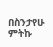በስንታየሁ ምትኩ